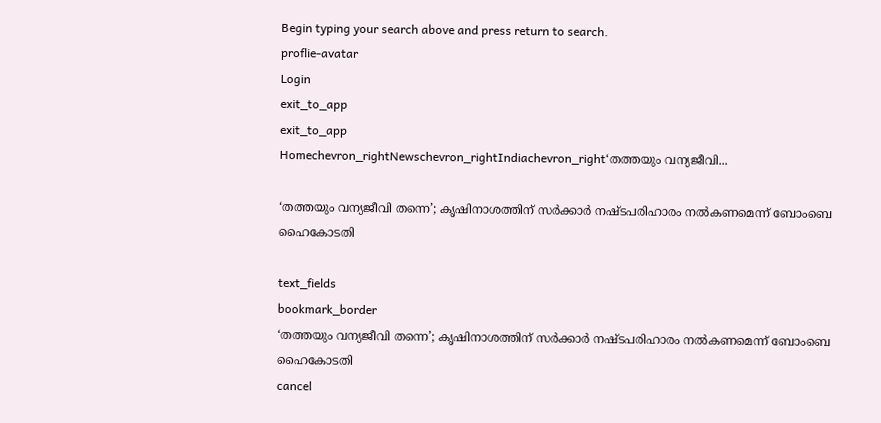Begin typing your search above and press return to search.
proflie-avatar
Login
exit_to_app
exit_to_app
Homechevron_rightNewschevron_rightIndiachevron_right‘തത്തയും വന്യജീവി...

‘തത്തയും വന്യജീവി തന്നെ’; കൃഷിനാശത്തിന് സർക്കാർ നഷ്ടപരിഹാരം നൽകണമെന്ന് ബോംബെ ഹൈകോടതി

text_fields
bookmark_border
‘തത്തയും വന്യജീവി തന്നെ’; കൃഷിനാശത്തിന് സർക്കാർ നഷ്ടപരിഹാരം നൽകണമെന്ന് ബോംബെ ഹൈകോടതി
cancel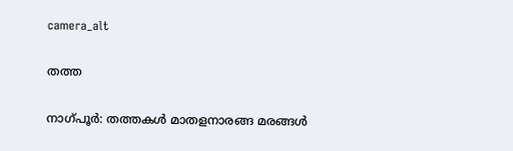camera_alt

തത്ത

നാഗ്‌പൂർ: തത്തകൾ മാതളനാരങ്ങ മരങ്ങൾ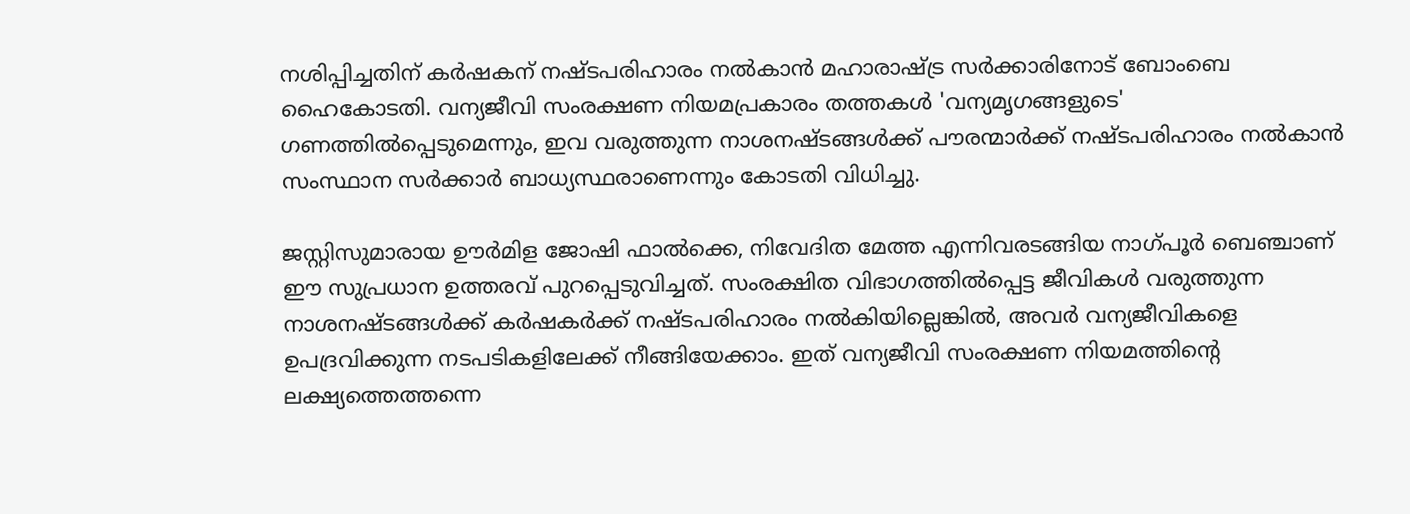നശിപ്പിച്ചതിന് കർഷകന് നഷ്ടപരിഹാരം നൽകാൻ മഹാരാഷ്ട്ര സർക്കാരിനോട് ബോംബെ ഹൈകോടതി. വന്യജീവി സംരക്ഷണ നിയമപ്രകാരം തത്തകൾ 'വന്യമൃഗങ്ങളുടെ' ഗണത്തിൽപ്പെടുമെന്നും, ഇവ വരുത്തുന്ന നാശനഷ്ടങ്ങൾക്ക് പൗരന്മാർക്ക് നഷ്ടപരിഹാരം നൽകാൻ സംസ്ഥാന സർക്കാർ ബാധ്യസ്ഥരാണെന്നും കോടതി വിധിച്ചു.

ജസ്റ്റിസുമാരായ ഊർമിള ജോഷി ഫാൽക്കെ, നിവേദിത മേത്ത എന്നിവരടങ്ങിയ നാഗ്‌പൂർ ബെഞ്ചാണ് ഈ സുപ്രധാന ഉത്തരവ് പുറപ്പെടുവിച്ചത്. സംരക്ഷിത വിഭാഗത്തിൽപ്പെട്ട ജീവികൾ വരുത്തുന്ന നാശനഷ്ടങ്ങൾക്ക് കർഷകർക്ക് നഷ്ടപരിഹാരം നൽകിയില്ലെങ്കിൽ, അവർ വന്യജീവികളെ ഉപദ്രവിക്കുന്ന നടപടികളിലേക്ക് നീങ്ങിയേക്കാം. ഇത് വന്യജീവി സംരക്ഷണ നിയമത്തിന്റെ ലക്ഷ്യത്തെത്തന്നെ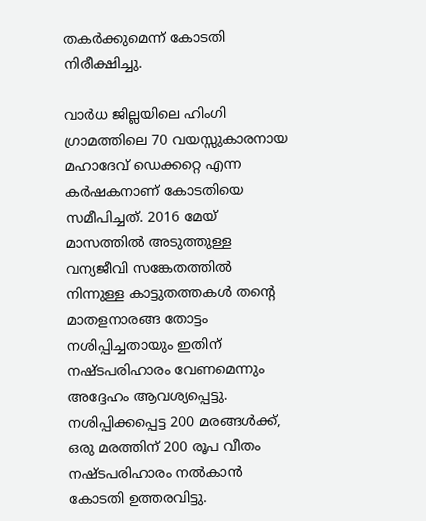തകർക്കുമെന്ന് കോടതി നിരീക്ഷിച്ചു.

വാർധ ജില്ലയിലെ ഹിംഗി ഗ്രാമത്തിലെ 70 വയസ്സുകാരനായ മഹാദേവ് ഡെക്കറ്റെ എന്ന കർഷകനാണ് കോടതിയെ സമീപിച്ചത്. 2016 മേയ് മാസത്തിൽ അടുത്തുള്ള വന്യജീവി സങ്കേതത്തിൽ നിന്നുള്ള കാട്ടുതത്തകൾ തന്റെ മാതളനാരങ്ങ തോട്ടം നശിപ്പിച്ചതായും ഇതിന് നഷ്ടപരിഹാരം വേണമെന്നും അദ്ദേഹം ആവശ്യപ്പെട്ടു. നശിപ്പിക്കപ്പെട്ട 200 മരങ്ങൾക്ക്, ഒരു മരത്തിന് 200 രൂപ വീതം നഷ്ടപരിഹാരം നൽകാൻ കോടതി ഉത്തരവിട്ടു.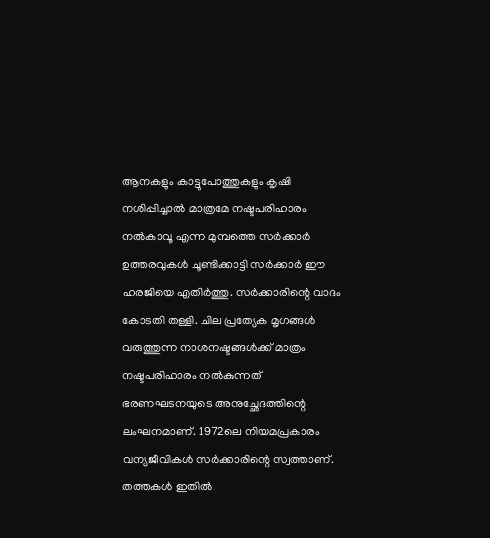ആനകളും കാട്ടുപോത്തുകളും കൃഷി നശിപ്പിച്ചാൽ മാത്രമേ നഷ്ടപരിഹാരം നൽകാവൂ എന്ന മുമ്പത്തെ സർക്കാർ ഉത്തരവുകൾ ചൂണ്ടിക്കാട്ടി സർക്കാർ ഈ ഹരജിയെ എതിർത്തു. സർക്കാരിന്റെ വാദം കോടതി തള്ളി. ചില പ്രത്യേക മൃഗങ്ങൾ വരുത്തുന്ന നാശനഷ്ടങ്ങൾക്ക് മാത്രം നഷ്ടപരിഹാരം നൽകുന്നത് ഭരണഘടനയുടെ അനുച്ഛേദത്തിന്റെ ലംഘനമാണ്. 1972ലെ നിയമപ്രകാരം വന്യജീവികൾ സർക്കാരിന്റെ സ്വത്താണ്. തത്തകൾ ഇതിൽ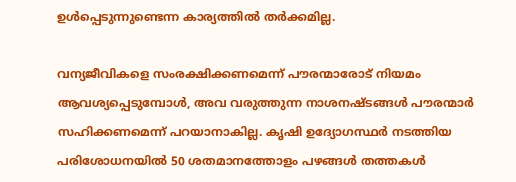ഉൾപ്പെടുന്നുണ്ടെന്ന കാര്യത്തിൽ തർക്കമില്ല.

വന്യജീവികളെ സംരക്ഷിക്കണമെന്ന് പൗരന്മാരോട് നിയമം ആവശ്യപ്പെടുമ്പോൾ, അവ വരുത്തുന്ന നാശനഷ്ടങ്ങൾ പൗരന്മാർ സഹിക്കണമെന്ന് പറയാനാകില്ല. കൃഷി ഉദ്യോഗസ്ഥർ നടത്തിയ പരിശോധനയിൽ 50 ശതമാനത്തോളം പഴങ്ങൾ തത്തകൾ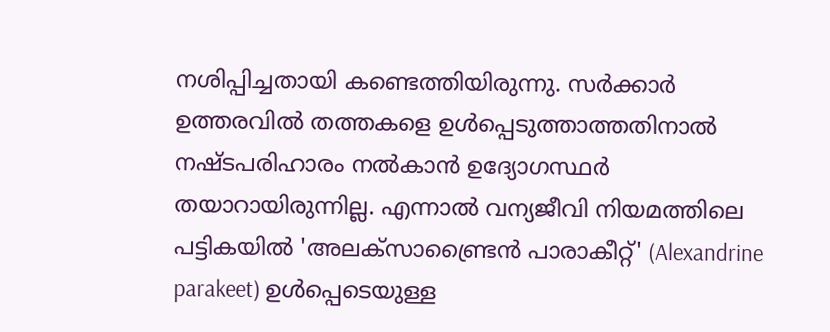നശിപ്പിച്ചതായി കണ്ടെത്തിയിരുന്നു. സർക്കാർ ഉത്തരവിൽ തത്തകളെ ഉൾപ്പെടുത്താത്തതിനാൽ നഷ്ടപരിഹാരം നൽകാൻ ഉദ്യോഗസ്ഥർ തയാറായിരുന്നില്ല. എന്നാൽ വന്യജീവി നിയമത്തിലെ പട്ടികയിൽ 'അലക്സാണ്ട്രൈൻ പാരാകീറ്റ്' (Alexandrine parakeet) ഉൾപ്പെടെയുള്ള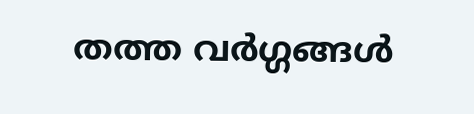തത്ത വർഗ്ഗങ്ങൾ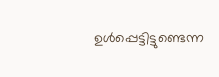ഉൾപ്പെട്ടിട്ടുണ്ടെന്ന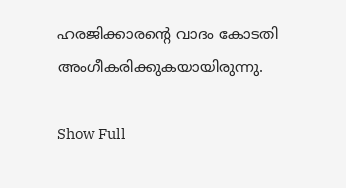ഹരജിക്കാരന്റെ വാദം കോടതി അംഗീകരിക്കുകയായിരുന്നു.

Show Full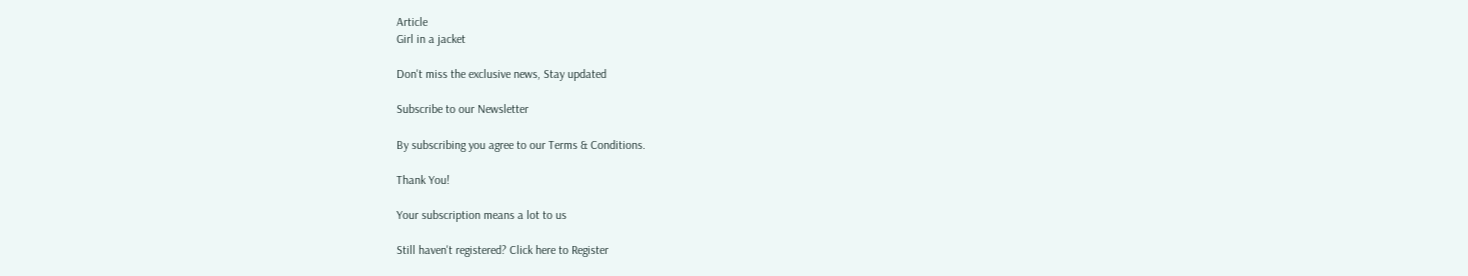Article
Girl in a jacket

Don't miss the exclusive news, Stay updated

Subscribe to our Newsletter

By subscribing you agree to our Terms & Conditions.

Thank You!

Your subscription means a lot to us

Still haven't registered? Click here to Register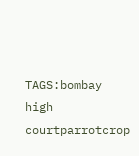TAGS:bombay high courtparrotcrop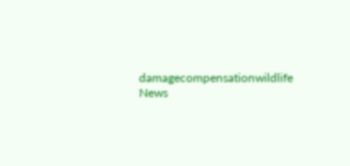damagecompensationwildlife
News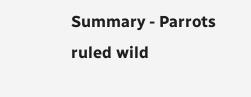Summary - Parrots ruled wild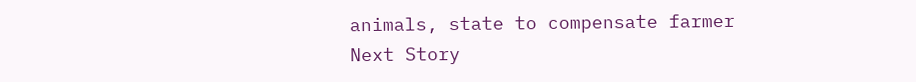animals, state to compensate farmer
Next Story